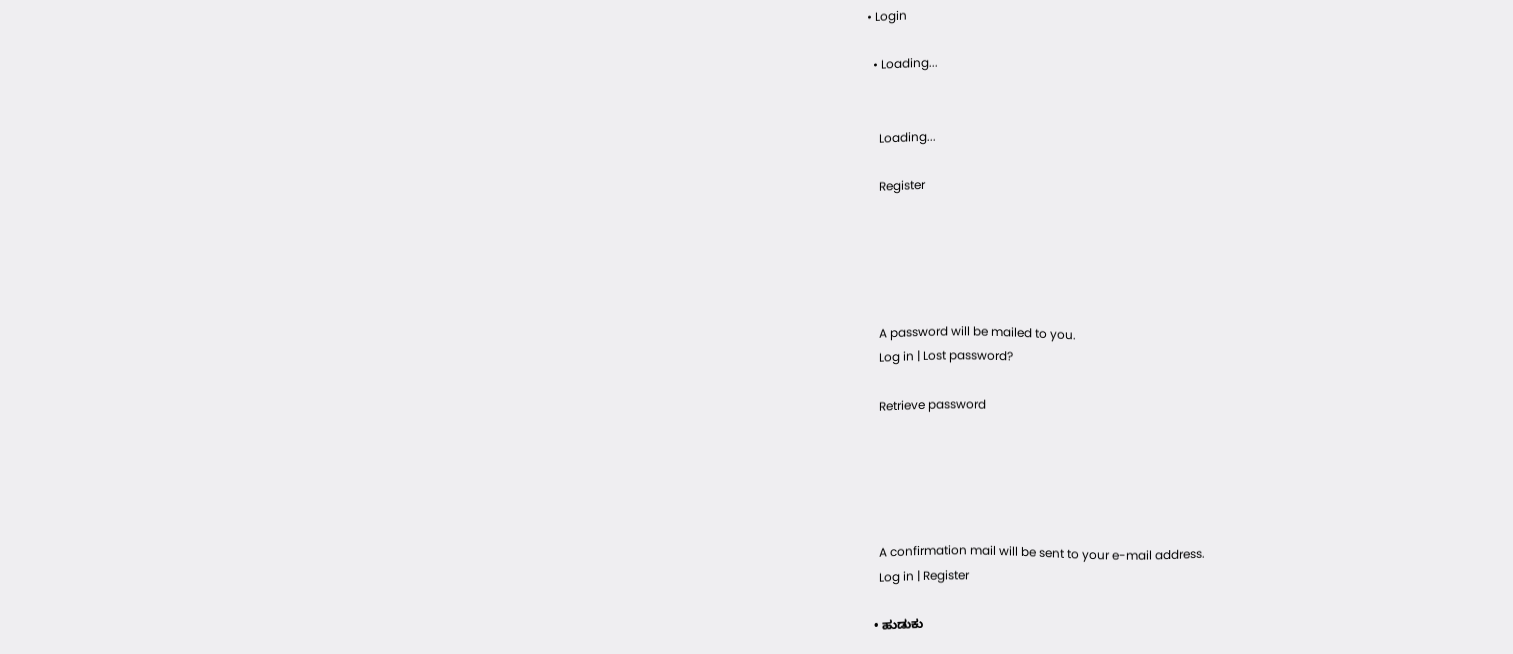• Login

  • Loading...


    Loading...

    Register





    A password will be mailed to you.
    Log in | Lost password?

    Retrieve password





    A confirmation mail will be sent to your e-mail address.
    Log in | Register

  • ಹುಡುಕು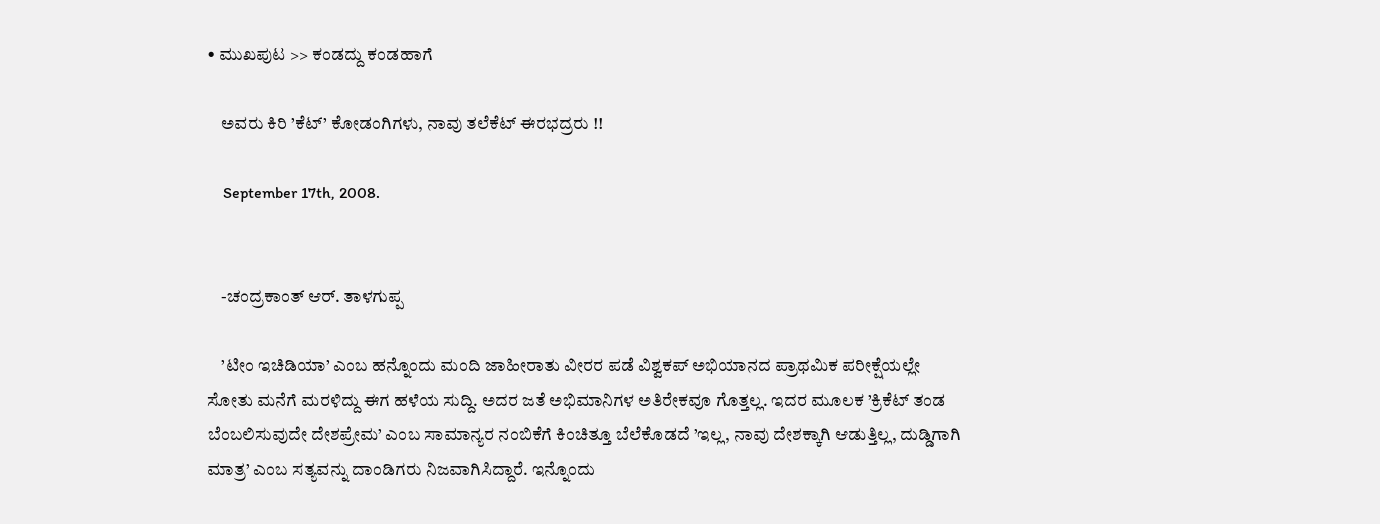• ಮುಖಪುಟ >> ಕಂಡದ್ದು ಕಂಡಹಾಗೆ

    ಅವರು ಕಿರಿ ’ಕೆಟ್’ ಕೋಡಂಗಿಗಳು, ನಾವು ತಲೆಕೆಟ್ ಈರಭದ್ರರು !!

    September 17th, 2008.


    -ಚಂದ್ರಕಾಂತ್ ಆರ್. ತಾಳಗುಪ್ಪ

    ’ಟೀಂ ಇಚಿಡಿಯಾ’ ಎಂಬ ಹನ್ನೊಂದು ಮಂದಿ ಜಾಹೀರಾತು ವೀರರ ಪಡೆ ವಿಶ್ವಕಪ್ ಅಭಿಯಾನದ ಪ್ರಾಥಮಿಕ ಪರೀಕ್ಷೆಯಲ್ಲೇ ಸೋತು ಮನೆಗೆ ಮರಳಿದ್ದು ಈಗ ಹಳೆಯ ಸುದ್ದಿ. ಅದರ ಜತೆ ಅಭಿಮಾನಿಗಳ ಅತಿರೇಕವೂ ಗೊತ್ತಲ್ಲ. ಇದರ ಮೂಲಕ ’ಕ್ರಿಕೆಟ್ ತಂಡ ಬೆಂಬಲಿಸುವುದೇ ದೇಶಪ್ರೇಮ’ ಎಂಬ ಸಾಮಾನ್ಯರ ನಂಬಿಕೆಗೆ ಕಿಂಚಿತ್ತೂ ಬೆಲೆಕೊಡದೆ ’ಇಲ್ಲ, ನಾವು ದೇಶಕ್ಕಾಗಿ ಆಡುತ್ತಿಲ್ಲ, ದುಡ್ಡಿಗಾಗಿ ಮಾತ್ರ’ ಎಂಬ ಸತ್ಯವನ್ನು ದಾಂಡಿಗರು ನಿಜವಾಗಿಸಿದ್ದಾರೆ. ಇನ್ನೊಂದು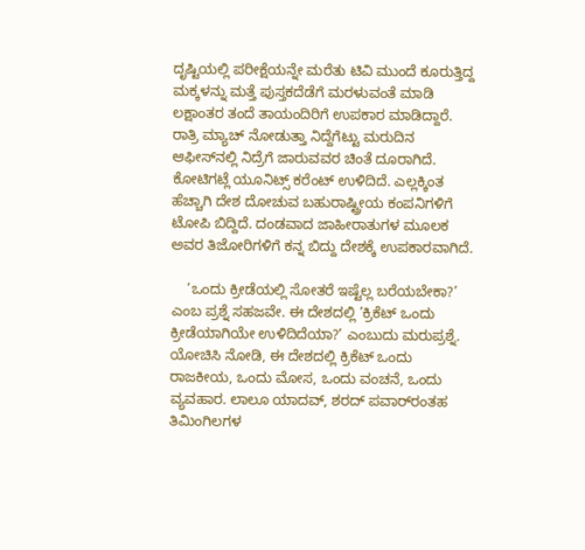ದೃಷ್ಟಿಯಲ್ಲಿ ಪರೀಕ್ಷೆಯನ್ನೇ ಮರೆತು ಟಿವಿ ಮುಂದೆ ಕೂರುತ್ತಿದ್ದ ಮಕ್ಕಳನ್ನು ಮತ್ತೆ ಪುಸ್ತಕದೆಡೆಗೆ ಮರಳುವಂತೆ ಮಾಡಿ ಲಕ್ಷಾಂತರ ತಂದೆ ತಾಯಂದಿರಿಗೆ ಉಪಕಾರ ಮಾಡಿದ್ದಾರೆ. ರಾತ್ರಿ ಮ್ಯಾಚ್ ನೋಡುತ್ತಾ ನಿದ್ದೆಗೆಟ್ಟು ಮರುದಿನ ಆಫೀಸ್‌ನಲ್ಲಿ ನಿದ್ರೆಗೆ ಜಾರುವವರ ಚಿಂತೆ ದೂರಾಗಿದೆ. ಕೋಟಿಗಟ್ಲೆ ಯೂನಿಟ್ಸ್ ಕರೆಂಟ್ ಉಳಿದಿದೆ. ಎಲ್ಲಕ್ಕಿಂತ ಹೆಚ್ಚಾಗಿ ದೇಶ ದೋಚುವ ಬಹುರಾಷ್ಟ್ರೀಯ ಕಂಪನಿಗಳಿಗೆ ಟೋಪಿ ಬಿದ್ದಿದೆ. ದಂಡವಾದ ಜಾಹೀರಾತುಗಳ ಮೂಲಕ ಅವರ ತಿಜೋರಿಗಳಿಗೆ ಕನ್ನ ಬಿದ್ದು ದೇಶಕ್ಕೆ ಉಪಕಾರವಾಗಿದೆ.

    ’ಒಂದು ಕ್ರೀಡೆಯಲ್ಲಿ ಸೋತರೆ ಇಷ್ಟೆಲ್ಲ ಬರೆಯಬೇಕಾ?’ ಎಂಬ ಪ್ರಶ್ನೆ ಸಹಜವೇ. ಈ ದೇಶದಲ್ಲಿ ’ಕ್ರಿಕೆಟ್ ಒಂದು ಕ್ರೀಡೆಯಾಗಿಯೇ ಉಳಿದಿದೆಯಾ?’ ಎಂಬುದು ಮರುಪ್ರಶ್ನೆ. ಯೋಚಿಸಿ ನೋಡಿ, ಈ ದೇಶದಲ್ಲಿ ಕ್ರಿಕೆಟ್ ಒಂದು ರಾಜಕೀಯ, ಒಂದು ಮೋಸ, ಒಂದು ವಂಚನೆ, ಒಂದು ವ್ಯವಹಾರ. ಲಾಲೂ ಯಾದವ್, ಶರದ್ ಪವಾರ್‌ರಂತಹ ತಿಮಿಂಗಿಲಗಳ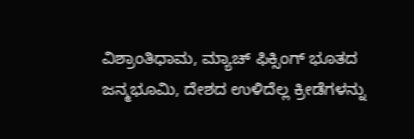ವಿಶ್ರಾಂತಿಧಾಮ, ಮ್ಯಾಚ್ ಫಿಕ್ಸಿಂಗ್ ಭೂತದ ಜನ್ಮಭೂಮಿ, ದೇಶದ ಉಳಿದೆಲ್ಲ ಕ್ರೀಡೆಗಳನ್ನು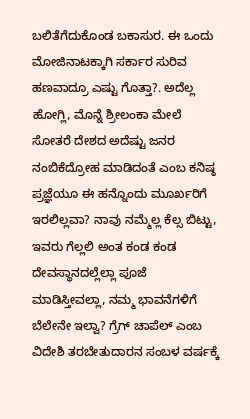ಬಲಿತೆಗೆದುಕೊಂಡ ಬಕಾಸುರ. ಈ ಒಂದು ಮೋಜಿನಾಟಕ್ಕಾಗಿ ಸರ್ಕಾರ ಸುರಿವ ಹಣವಾದ್ರೂ ಎಷ್ಟು ಗೊತ್ತಾ?. ಅದೆಲ್ಲ ಹೋಗ್ಲಿ, ಮೊನ್ನೆ ಶ್ರೀಲಂಕಾ ಮೇಲೆ ಸೋತರೆ ದೇಶದ ಅದೆಷ್ಟು ಜನರ ನಂಬಿಕೆದ್ರೋಹ ಮಾಡಿದಂತೆ ಎಂಬ ಕನಿಷ್ಠ ಪ್ರಜ್ಞೆಯೂ ಈ ಹನ್ನೊಂದು ಮೂರ್ಖರಿಗೆ ಇರಲಿಲ್ಲವಾ? ನಾವು ನಮ್ಮೆಲ್ಲ ಕೆಲ್ಸ ಬಿಟ್ಟು, ಇವರು ಗೆಲ್ಲಲಿ ಅಂತ ಕಂಡ ಕಂಡ ದೇವಸ್ಥಾನದಲ್ಲೆಲ್ಲಾ ಪೂಜೆ ಮಾಡಿಸ್ತೀವಲ್ಲಾ, ನಮ್ಮ ಭಾವನೆಗಳಿಗೆ ಬೆಲೇನೇ ಇಲ್ವಾ? ಗ್ರೆಗ್ ಚಾಪೆಲ್ ಎಂಬ ವಿದೇಶಿ ತರಬೇತುದಾರನ ಸಂಬಳ ವರ್ಷಕ್ಕೆ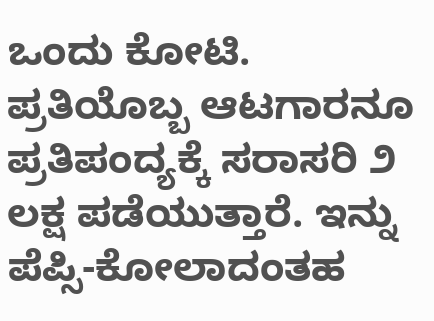ಒಂದು ಕೋಟಿ. ಪ್ರತಿಯೊಬ್ಬ ಆಟಗಾರನೂ ಪ್ರತಿಪಂದ್ಯಕ್ಕೆ ಸರಾಸರಿ ೨ ಲಕ್ಷ ಪಡೆಯುತ್ತಾರೆ. ಇನ್ನು ಪೆಪ್ಸಿ-ಕೋಲಾದಂತಹ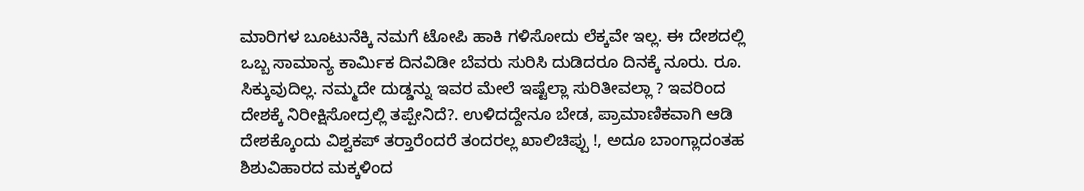ಮಾರಿಗಳ ಬೂಟುನೆಕ್ಕಿ ನಮಗೆ ಟೋಪಿ ಹಾಕಿ ಗಳಿಸೋದು ಲೆಕ್ಕವೇ ಇಲ್ಲ. ಈ ದೇಶದಲ್ಲಿ ಒಬ್ಬ ಸಾಮಾನ್ಯ ಕಾರ್ಮಿಕ ದಿನವಿಡೀ ಬೆವರು ಸುರಿಸಿ ದುಡಿದರೂ ದಿನಕ್ಕೆ ನೂರು. ರೂ. ಸಿಕ್ಕುವುದಿಲ್ಲ. ನಮ್ಮದೇ ದುಡ್ಡನ್ನು ಇವರ ಮೇಲೆ ಇಷ್ಟೆಲ್ಲಾ ಸುರಿತೀವಲ್ಲಾ ? ಇವರಿಂದ ದೇಶಕ್ಕೆ ನಿರೀಕ್ಷಿಸೋದ್ರಲ್ಲಿ ತಪ್ಪೇನಿದೆ?. ಉಳಿದದ್ದೇನೂ ಬೇಡ, ಪ್ರಾಮಾಣಿಕವಾಗಿ ಆಡಿ ದೇಶಕ್ಕೊಂದು ವಿಶ್ವಕಪ್ ತರ್‍ತಾರೆಂದರೆ ತಂದರಲ್ಲ ಖಾಲಿಚಿಪ್ಪು !, ಅದೂ ಬಾಂಗ್ಲಾದಂತಹ ಶಿಶುವಿಹಾರದ ಮಕ್ಕಳಿಂದ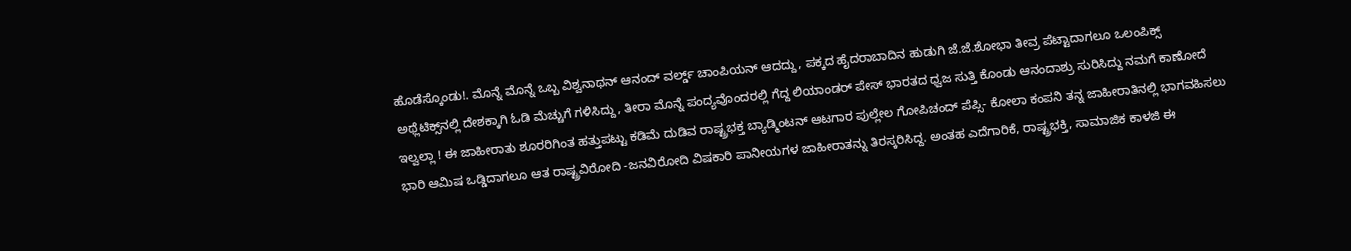ಹೊಡೆಸ್ಕೊಂಡು!. ಮೊನ್ನೆ ಮೊನ್ನೆ ಒಬ್ಬ ವಿಶ್ವನಾಥನ್ ಆನಂದ್ ವರ್ಲ್ಡ್ ಚಾಂಪಿಯನ್ ಆದದ್ದು, ಪಕ್ಕದ ಹೈದರಾಬಾದಿನ ಹುಡುಗಿ ಜೆ.ಜೆ.ಶೋಭಾ ತೀವ್ರ ಪೆಟ್ಟಾದಾಗಲೂ ಒಲಂಪಿಕ್ಸ್ ಅಥ್ಲೆಟಿಕ್ಸ್‌ನಲ್ಲಿ ದೇಶಕ್ಕಾಗಿ ಓಡಿ ಮೆಚ್ಚುಗೆ ಗಳಿಸಿದ್ದು, ತೀರಾ ಮೊನ್ನೆ ಪಂದ್ಯವೊಂದರಲ್ಲಿ ಗೆದ್ದ ಲಿಯಾಂಡರ್ ಪೇಸ್ ಭಾರತದ ಧ್ವಜ ಸುತ್ತಿ ಕೊಂಡು ಆನಂದಾಶ್ರು ಸುರಿಸಿದ್ದು ನಮಗೆ ಕಾಣೋದೆ ಇಲ್ವಲ್ಲಾ ! ಈ ಜಾಹೀರಾತು ಶೂರರಿಗಿಂತ ಹತ್ತುಪಟ್ಟು ಕಡಿಮೆ ದುಡಿವ ರಾಷ್ಟ್ರಭಕ್ತ ಬ್ಯಾಡ್ಮಿಂಟನ್ ಆಟಗಾರ ಪುಲ್ಲೇಲ ಗೋಪಿಚಂದ್ ಪೆಪ್ಸಿ- ಕೋಲಾ ಕಂಪನಿ ತನ್ನ ಜಾಹೀರಾತಿನಲ್ಲಿ ಭಾಗವಹಿಸಲು ಭಾರಿ ಆಮಿಷ ಒಡ್ಡಿದಾಗಲೂ ಆತ ರಾಷ್ಟ್ರವಿರೋದಿ -ಜನವಿರೋದಿ ವಿಷಕಾರಿ ಪಾನೀಯಗಳ ಜಾಹೀರಾತನ್ನು ತಿರಸ್ಕರಿಸಿದ್ದ. ಅಂತಹ ಎದೆಗಾರಿಕೆ, ರಾಷ್ಟ್ರಭಕ್ತಿ, ಸಾಮಾಜಿಕ ಕಾಳಜಿ ಈ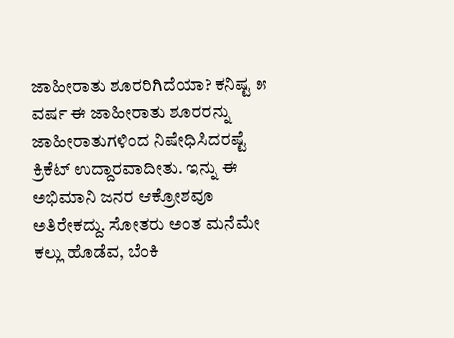ಜಾಹೀರಾತು ಶೂರರಿಗಿದೆಯಾ? ಕನಿಷ್ಟ ೫ ವರ್ಷ ಈ ಜಾಹೀರಾತು ಶೂರರನ್ನು ಜಾಹೀರಾತುಗಳಿಂದ ನಿಷೇಧಿಸಿದರಷ್ಟೆ ಕ್ರಿಕೆಟ್ ಉದ್ದಾರವಾದೀತು. ಇನ್ನು ಈ ಅಭಿಮಾನಿ ಜನರ ಆಕ್ರೋಶವೂ ಅತಿರೇಕದ್ದು. ಸೋತರು ಅಂತ ಮನೆಮೇ ಕಲ್ಲು ಹೊಡೆವ, ಬೆಂಕಿ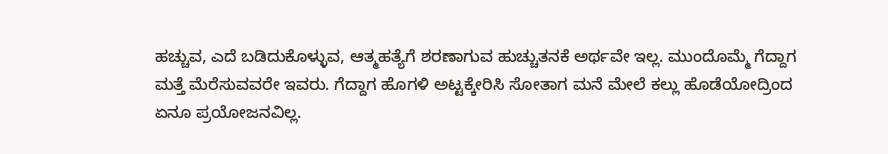ಹಚ್ಚುವ, ಎದೆ ಬಡಿದುಕೊಳ್ಳುವ, ಆತ್ಮಹತ್ಯೆಗೆ ಶರಣಾಗುವ ಹುಚ್ಚುತನಕೆ ಅರ್ಥವೇ ಇಲ್ಲ. ಮುಂದೊಮ್ಮೆ ಗೆದ್ದಾಗ ಮತ್ತೆ ಮೆರೆಸುವವರೇ ಇವರು. ಗೆದ್ದಾಗ ಹೊಗಳಿ ಅಟ್ಟಕ್ಕೇರಿಸಿ ಸೋತಾಗ ಮನೆ ಮೇಲೆ ಕಲ್ಲು ಹೊಡೆಯೋದ್ರಿಂದ ಏನೂ ಪ್ರಯೋಜನವಿಲ್ಲ.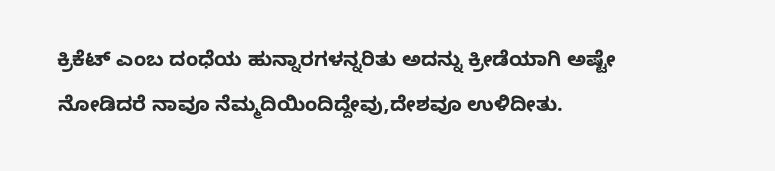ಕ್ರಿಕೆಟ್ ಎಂಬ ದಂಧೆಯ ಹುನ್ನಾರಗಳನ್ನರಿತು ಅದನ್ನು ಕ್ರೀಡೆಯಾಗಿ ಅಷ್ಟೇ ನೋಡಿದರೆ ನಾವೂ ನೆಮ್ಮದಿಯಿಂದಿದ್ದೇವು,ದೇಶವೂ ಉಳಿದೀತು.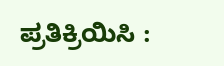ಪ್ರತಿಕ್ರಿಯಿಸಿ :